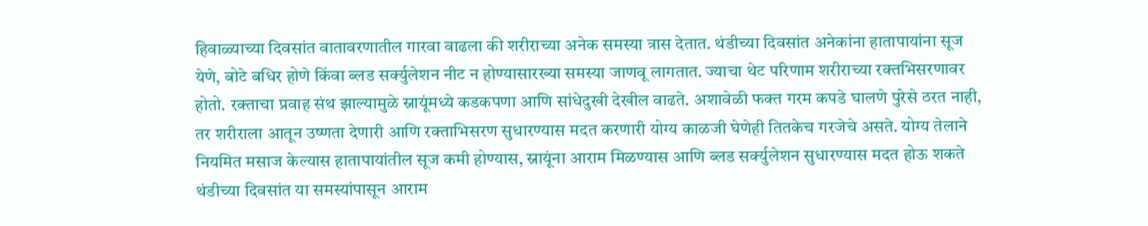हिवाळ्याच्या दिवसांत वातावरणातील गारवा वाढला की शरीराच्या अनेक समस्या त्रास देतात. थंडीच्या दिवसांत अनेकांना हातापायांना सूज येणे, बोटे बधिर होणे किंवा ब्लड सर्क्युलेशन नीट न होण्यासारख्या समस्या जाणवू लागतात. ज्याचा थेट परिणाम शरीराच्या रक्तभिसरणावर होतो. रक्ताचा प्रवाह संथ झाल्यामुळे स्नायूंमध्ये कडकपणा आणि सांधेदुखी देखील वाढते. अशावेळी फक्त गरम कपडे घालणे पुरेसे ठरत नाही, तर शरीराला आतून उष्णता देणारी आणि रक्ताभिसरण सुधारण्यास मदत करणारी योग्य काळजी घेणेही तितकेच गरजेचे असते. योग्य तेलाने नियमित मसाज केल्यास हातापायांतील सूज कमी होण्यास, स्नायूंना आराम मिळण्यास आणि ब्लड सर्क्युलेशन सुधारण्यास मदत होऊ शकते
थंडीच्या दिवसांत या समस्यांपासून आराम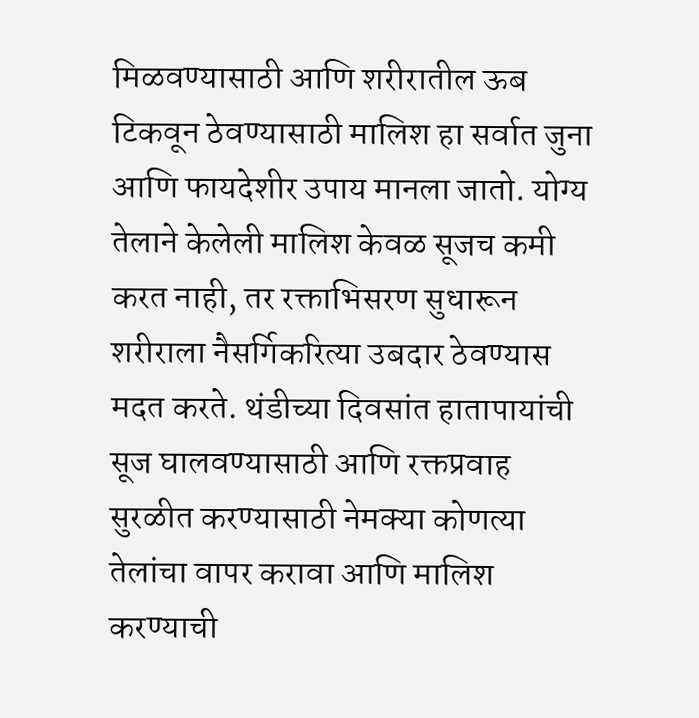मिळवण्यासाठी आणि शरीरातील ऊब टिकवून ठेवण्यासाठी मालिश हा सर्वात जुना आणि फायदेशीर उपाय मानला जातो. योग्य तेलाने केलेली मालिश केवळ सूजच कमी करत नाही, तर रक्ताभिसरण सुधारून शरीराला नैसर्गिकरित्या उबदार ठेवण्यास मदत करते. थंडीच्या दिवसांत हातापायांची सूज घालवण्यासाठी आणि रक्तप्रवाह सुरळीत करण्यासाठी नेमक्या कोणत्या तेलांचा वापर करावा आणि मालिश करण्याची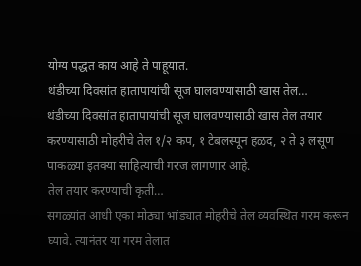योग्य पद्धत काय आहे ते पाहूयात.
थंडीच्या दिवसांत हातापायांची सूज घालवण्यासाठी खास तेल…
थंडीच्या दिवसांत हातापायांची सूज घालवण्यासाठी खास तेल तयार करण्यासाठी मोहरीचे तेल १/२ कप, १ टेबलस्पून हळद, २ ते ३ लसूण पाकळ्या इतक्या साहित्याची गरज लागणार आहे.
तेल तयार करण्याची कृती…
सगळ्यांत आधी एका मोठ्या भांड्यात मोहरीचे तेल व्यवस्थित गरम करून घ्यावे. त्यानंतर या गरम तेलात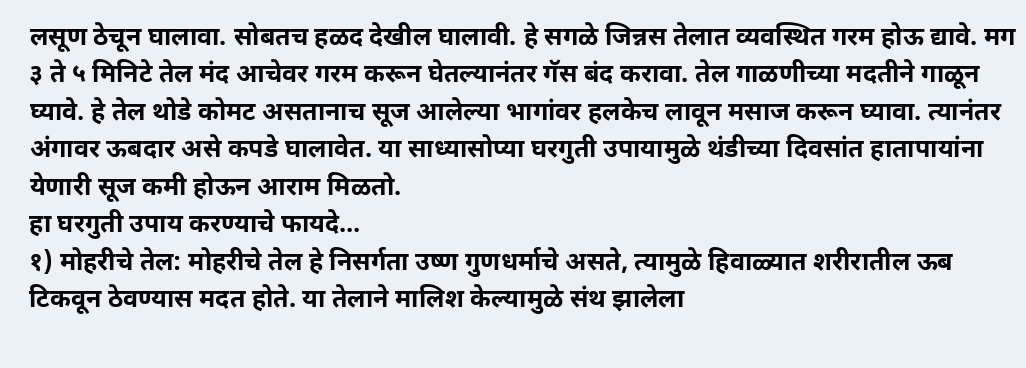लसूण ठेचून घालावा. सोबतच हळद देखील घालावी. हे सगळे जिन्नस तेलात व्यवस्थित गरम होऊ द्यावे. मग ३ ते ५ मिनिटे तेल मंद आचेवर गरम करून घेतल्यानंतर गॅस बंद करावा. तेल गाळणीच्या मदतीने गाळून घ्यावे. हे तेल थोडे कोमट असतानाच सूज आलेल्या भागांवर हलकेच लावून मसाज करून घ्यावा. त्यानंतर अंगावर ऊबदार असे कपडे घालावेत. या साध्यासोप्या घरगुती उपायामुळे थंडीच्या दिवसांत हातापायांना येणारी सूज कमी होऊन आराम मिळतो.
हा घरगुती उपाय करण्याचे फायदे…
१) मोहरीचे तेल: मोहरीचे तेल हे निसर्गता उष्ण गुणधर्माचे असते, त्यामुळे हिवाळ्यात शरीरातील ऊब टिकवून ठेवण्यास मदत होते. या तेलाने मालिश केल्यामुळे संथ झालेला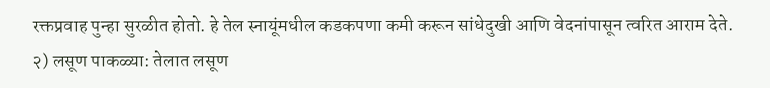रक्तप्रवाह पुन्हा सुरळीत होतो. हे तेल स्नायूंमधील कडकपणा कमी करून सांधेदुखी आणि वेदनांपासून त्वरित आराम देते.
२) लसूण पाकळ्या: तेलात लसूण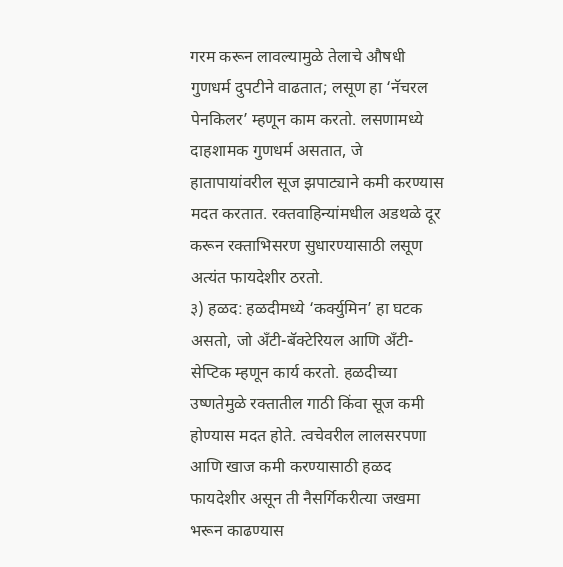गरम करून लावल्यामुळे तेलाचे औषधी गुणधर्म दुपटीने वाढतात; लसूण हा ‘नॅचरल पेनकिलर’ म्हणून काम करतो. लसणामध्ये दाहशामक गुणधर्म असतात, जे हातापायांवरील सूज झपाट्याने कमी करण्यास मदत करतात. रक्तवाहिन्यांमधील अडथळे दूर करून रक्ताभिसरण सुधारण्यासाठी लसूण अत्यंत फायदेशीर ठरतो.
३) हळद: हळदीमध्ये ‘कर्क्युमिन’ हा घटक असतो, जो अँटी-बॅक्टेरियल आणि अँटी-सेप्टिक म्हणून कार्य करतो. हळदीच्या उष्णतेमुळे रक्तातील गाठी किंवा सूज कमी होण्यास मदत होते. त्वचेवरील लालसरपणा आणि खाज कमी करण्यासाठी हळद फायदेशीर असून ती नैसर्गिकरीत्या जखमा भरून काढण्यास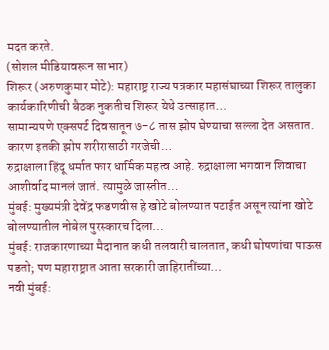मदत करते.
(सोशल मीडियावरून साभार)
शिरूर (अरुणकुमार मोटे): महाराष्ट्र राज्य पत्रकार महासंघाच्या शिरूर तालुका कार्यकारिणीची बैठक नुकतीच शिरूर येथे उत्साहात…
सामान्यपणे एक्सपर्ट दिवसातून ७-८ तास झोप घेण्याचा सल्ला देत असतात. कारण इतकी झोप शरीरासाठी गरजेची…
रुद्राक्षाला हिंदू धर्मात फार धार्मिक महत्व आहे. रुद्राक्षाला भगवान शिवाचा आशीर्वाद मानलं जातं. त्यामुळे जास्तीत…
मुंबई: मुख्यमंत्री देवेंद्र फडणवीस हे खोटे बोलण्यात पटाईत असून त्यांना खोटे बोलण्यातील नोबेल पुरस्कारच दिला…
मुंबई: राजकारणाच्या मैदानात कधी तलवारी चालतात, कधी घोषणांचा पाऊस पडतो; पण महाराष्ट्रात आता सरकारी जाहिरातींच्या…
नवी मुंबई: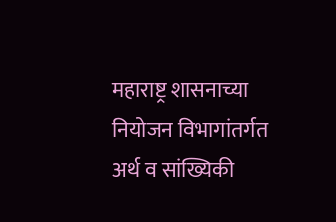महाराष्ट्र शासनाच्या नियोजन विभागांतर्गत अर्थ व सांख्यिकी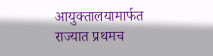आयुक्तालयामार्फत राज्यात प्रथमच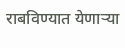राबविण्यात येणाऱ्या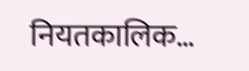नियतकालिक…